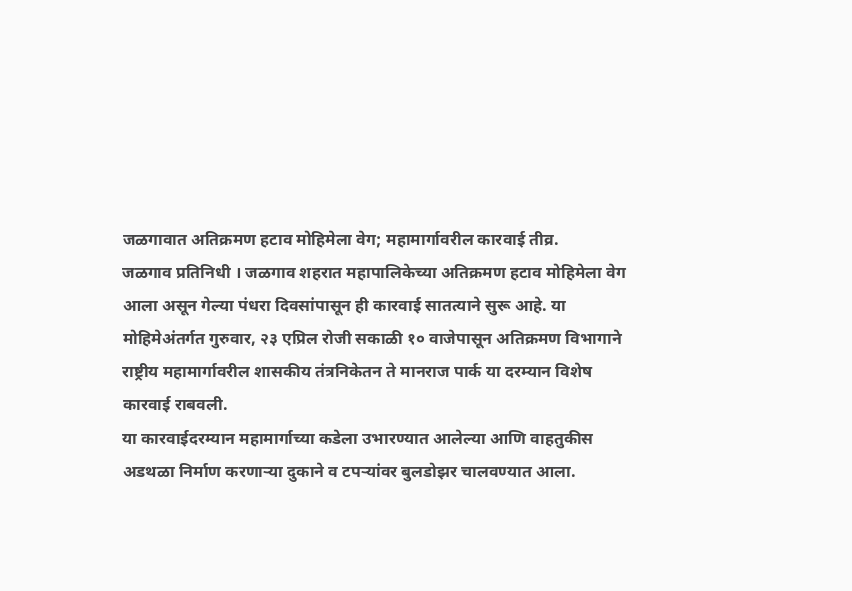जळगावात अतिक्रमण हटाव मोहिमेला वेग; महामार्गावरील कारवाई तीव्र.
जळगाव प्रतिनिधी । जळगाव शहरात महापालिकेच्या अतिक्रमण हटाव मोहिमेला वेग आला असून गेल्या पंधरा दिवसांपासून ही कारवाई सातत्याने सुरू आहे. या मोहिमेअंतर्गत गुरुवार, २३ एप्रिल रोजी सकाळी १० वाजेपासून अतिक्रमण विभागाने राष्ट्रीय महामार्गावरील शासकीय तंत्रनिकेतन ते मानराज पार्क या दरम्यान विशेष कारवाई राबवली.
या कारवाईदरम्यान महामार्गाच्या कडेला उभारण्यात आलेल्या आणि वाहतुकीस अडथळा निर्माण करणाऱ्या दुकाने व टपऱ्यांवर बुलडोझर चालवण्यात आला.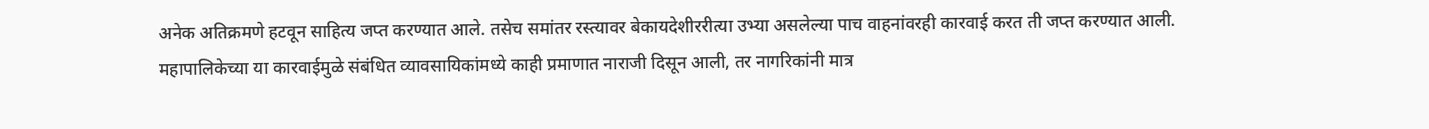अनेक अतिक्रमणे हटवून साहित्य जप्त करण्यात आले. तसेच समांतर रस्त्यावर बेकायदेशीररीत्या उभ्या असलेल्या पाच वाहनांवरही कारवाई करत ती जप्त करण्यात आली.
महापालिकेच्या या कारवाईमुळे संबंधित व्यावसायिकांमध्ये काही प्रमाणात नाराजी दिसून आली, तर नागरिकांनी मात्र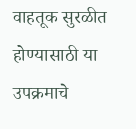वाहतूक सुरळीत होण्यासाठी या उपक्रमाचे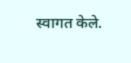स्वागत केले.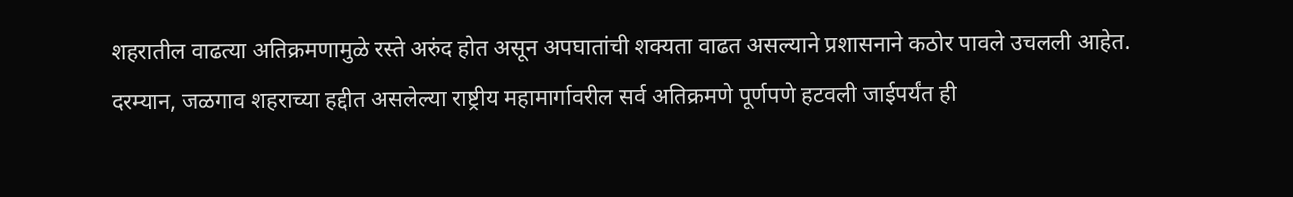शहरातील वाढत्या अतिक्रमणामुळे रस्ते अरुंद होत असून अपघातांची शक्यता वाढत असल्याने प्रशासनाने कठोर पावले उचलली आहेत.
दरम्यान, जळगाव शहराच्या हद्दीत असलेल्या राष्ट्रीय महामार्गावरील सर्व अतिक्रमणे पूर्णपणे हटवली जाईपर्यंत ही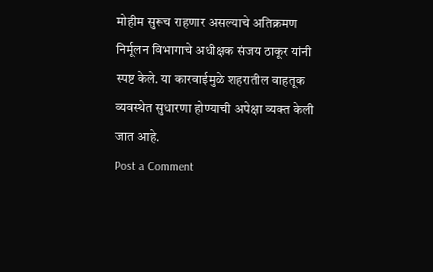मोहीम सुरूच राहणार असल्याचे अतिक्रमण निर्मूलन विभागाचे अधीक्षक संजय ठाकूर यांनी स्पष्ट केले. या कारवाईमुळे शहरातील वाहतूक व्यवस्थेत सुधारणा होण्याची अपेक्षा व्यक्त केली जात आहे.
Post a Comment